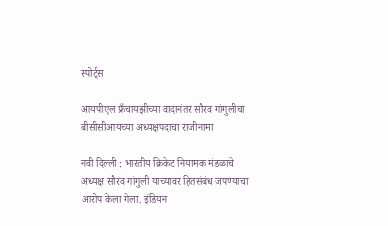स्पोर्ट्स

आयपीएल फ्रँचायझीच्या वादानंतर सौरव गांगुलीचा बीसीसीआयच्या अध्यक्षपदाचा राजीनामा

नवी दिल्ली : भारतीय क्रिकेट नियामक मंडळाचे अध्यक्ष सौरव गांगुली याच्यावर हितसंबंध जपण्याचा आरोप केला गेला. इंडियन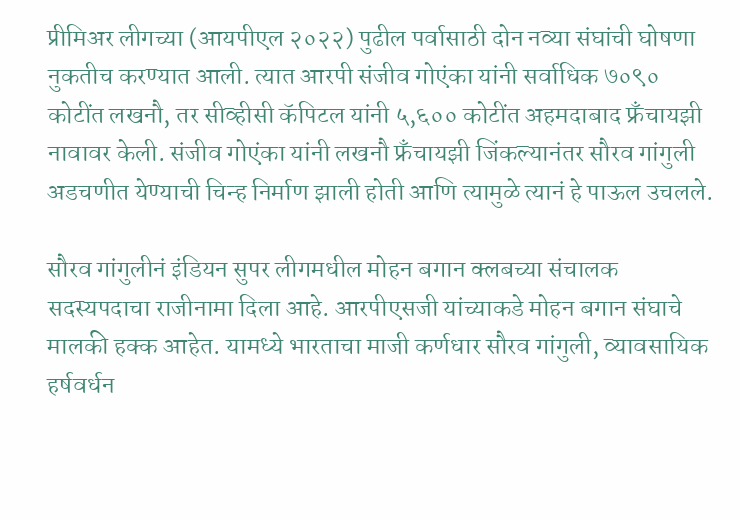प्रीमिअर लीगच्या (आयपीएल २०२२) पुढील पर्वासाठी दोन नव्या संघांची घोषणा नुकतीच करण्यात आली. त्यात आरपी संजीव गोएंका यांनी सर्वाधिक ७०९० कोटींत लखनौ, तर सीव्हीसी कॅपिटल यांनी ५,६०० कोटींत अहमदाबाद फ्रँचायझी नावावर केली. संजीव गोएंका यांनी लखनौ फ्रँचायझी जिंकल्यानंतर सौरव गांगुली अडचणीत येण्याची चिन्ह निर्माण झाली होती आणि त्यामुळे त्यानं हे पाऊल उचलले.

सौरव गांगुलीनं इंडियन सुपर लीगमधील मोहन बगान क्लबच्या संचालक सदस्यपदाचा राजीनामा दिला आहे. आरपीएसजी यांच्याकडे मोहन बगान संघाचे मालकी हक्क आहेत. यामध्ये भारताचा माजी कर्णधार सौरव गांगुली, व्यावसायिक हर्षवर्धन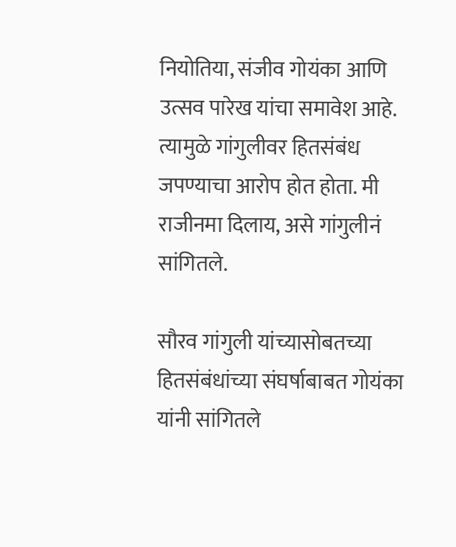नियोतिया, संजीव गोयंका आणि उत्सव पारेख यांचा समावेश आहे. त्यामुळे गांगुलीवर हितसंबंध जपण्याचा आरोप होत होता. मी राजीनमा दिलाय, असे गांगुलीनं सांगितले.

सौरव गांगुली यांच्यासोबतच्या हितसंबंधांच्या संघर्षाबाबत गोयंका यांनी सांगितले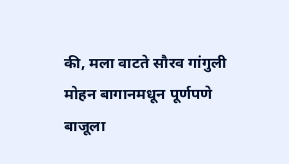की, मला वाटते सौरव गांगुली मोहन बागानमधून पूर्णपणे बाजूला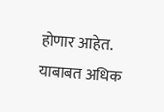होणार आहेत. याबाबत अधिक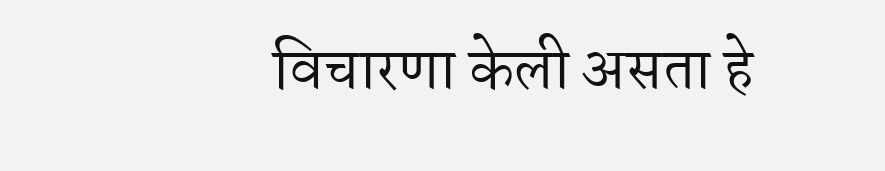विचारणा केली असता हे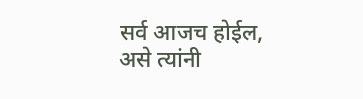सर्व आजच होईल, असे त्यांनी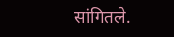सांगितले.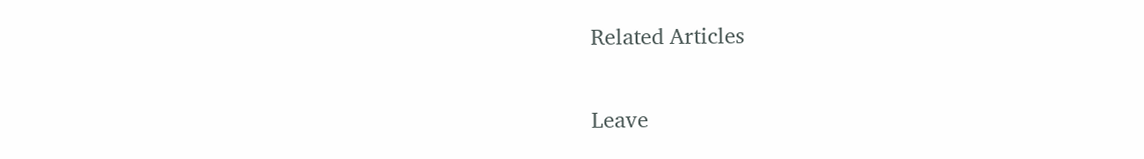Related Articles

Leave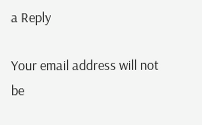a Reply

Your email address will not be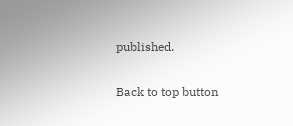published.

Back to top button